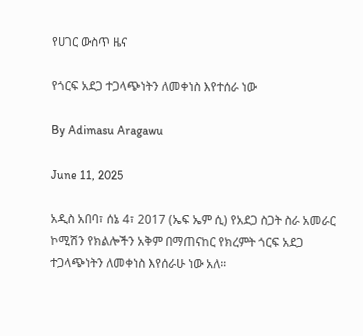የሀገር ውስጥ ዜና

የጎርፍ አደጋ ተጋላጭነትን ለመቀነስ እየተሰራ ነው

By Adimasu Aragawu

June 11, 2025

አዲስ አበባ፣ ሰኔ 4፣ 2017 (ኤፍ ኤም ሲ) የአደጋ ስጋት ስራ አመራር ኮሚሽን የክልሎችን አቅም በማጠናከር የክረምት ጎርፍ አደጋ ተጋላጭነትን ለመቀነስ እየሰራሁ ነው አለ።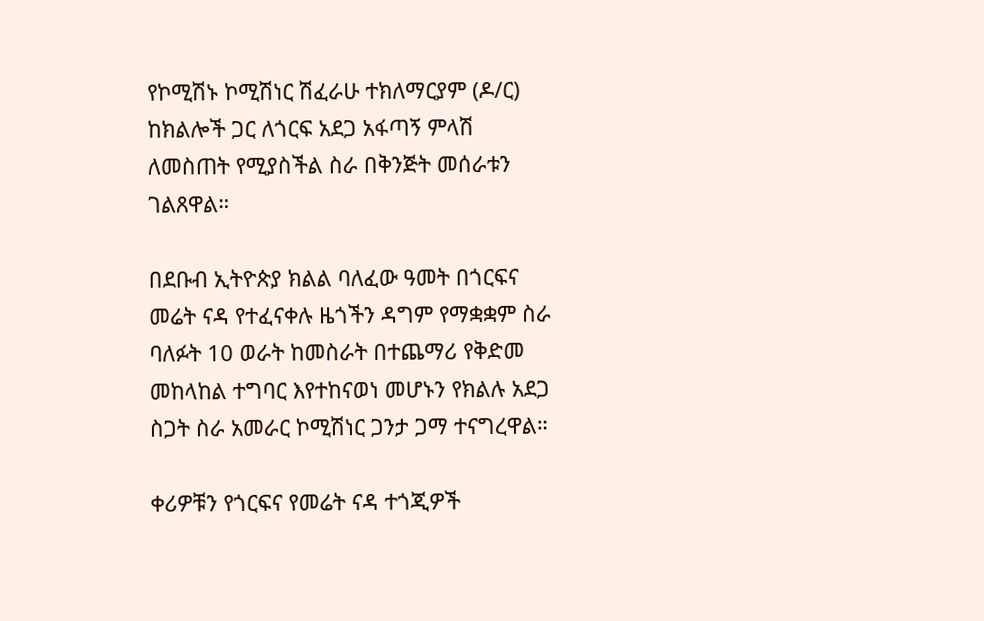የኮሚሽኑ ኮሚሽነር ሽፈራሁ ተክለማርያም (ዶ/ር) ከክልሎች ጋር ለጎርፍ አደጋ አፋጣኝ ምላሽ ለመስጠት የሚያስችል ስራ በቅንጅት መሰራቱን ገልጸዋል።

በደቡብ ኢትዮጵያ ክልል ባለፈው ዓመት በጎርፍና መሬት ናዳ የተፈናቀሉ ዜጎችን ዳግም የማቋቋም ስራ ባለፉት 10 ወራት ከመስራት በተጨማሪ የቅድመ መከላከል ተግባር እየተከናወነ መሆኑን የክልሉ አደጋ ስጋት ስራ አመራር ኮሚሽነር ጋንታ ጋማ ተናግረዋል።

ቀሪዎቹን የጎርፍና የመሬት ናዳ ተጎጂዎች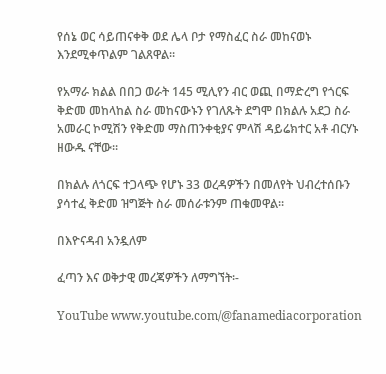የሰኔ ወር ሳይጠናቀቅ ወደ ሌላ ቦታ የማስፈር ስራ መከናወኑ እንደሚቀጥልም ገልጸዋል።

የአማራ ክልል በበጋ ወራት 145 ሚሊየን ብር ወጪ በማድረግ የጎርፍ ቅድመ መከላከል ስራ መከናውኑን የገለጹት ደግሞ በክልሉ አደጋ ስራ አመራር ኮሚሽን የቅድመ ማስጠንቀቂያና ምላሽ ዳይሬክተር አቶ ብርሃኑ ዘውዱ ናቸው።

በክልሉ ለጎርፍ ተጋላጭ የሆኑ 33 ወረዳዎችን በመለየት ህብረተሰቡን ያሳተፈ ቅድመ ዝግጅት ስራ መሰራቱንም ጠቁመዋል።

በእዮናዳብ አንዷለም

ፈጣን እና ወቅታዊ መረጃዎችን ለማግኘት፡-

YouTube www.youtube.com/@fanamediacorporation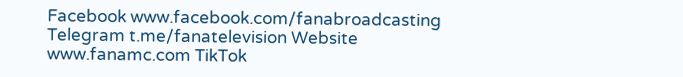Facebook www.facebook.com/fanabroadcasting Telegram t.me/fanatelevision Website www.fanamc.com TikTok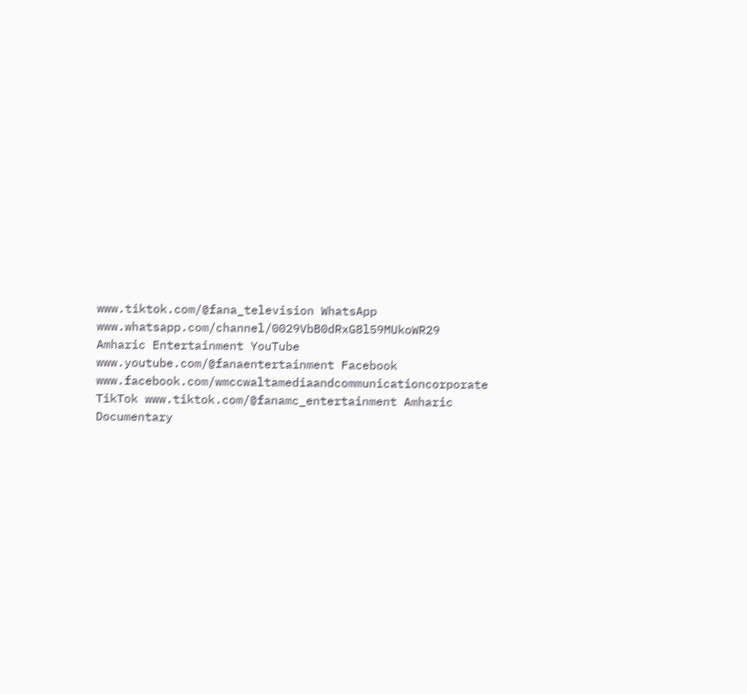www.tiktok.com/@fana_television WhatsApp www.whatsapp.com/channel/0029VbB0dRxG8l59MUkoWR29 Amharic Entertainment YouTube www.youtube.com/@fanaentertainment Facebook www.facebook.com/wmccwaltamediaandcommunicationcorporate TikTok www.tiktok.com/@fanamc_entertainment Amharic Documentary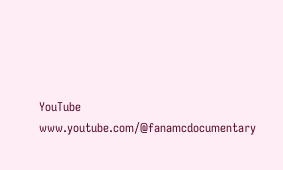YouTube www.youtube.com/@fanamcdocumentary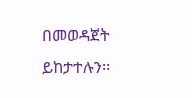በመወዳጀት ይከታተሉን፡፡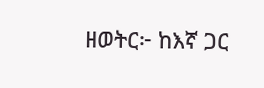ዘወትር፦ ከእኛ ጋር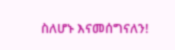ስለሆኑ እናመሰግናለን!